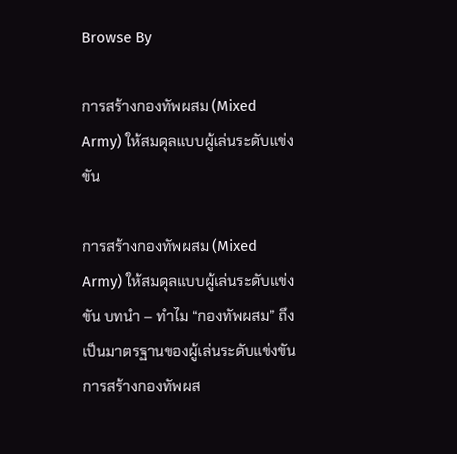Browse By

การสร้างกองทัพผสม (Mixed Army) ให้สมดุลแบบผู้เล่นระดับแข่งขัน

การสร้างกองทัพผสม (Mixed Army) ให้สมดุลแบบผู้เล่นระดับแข่งขัน บทนำ – ทำไม “กองทัพผสม” ถึงเป็นมาตรฐานของผู้เล่นระดับแข่งขัน การสร้างกองทัพผส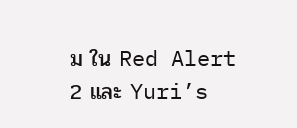ม ใน Red Alert 2 และ Yuri’s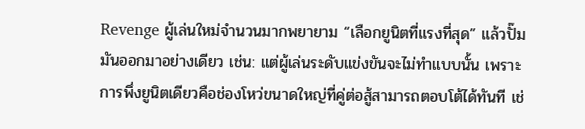Revenge ผู้เล่นใหม่จำนวนมากพยายาม “เลือกยูนิตที่แรงที่สุด” แล้วปั๊มมันออกมาอย่างเดียว เช่น: แต่ผู้เล่นระดับแข่งขันจะไม่ทำแบบนั้น เพราะการพึ่งยูนิตเดียวคือช่องโหว่ขนาดใหญ่ที่คู่ต่อสู้สามารถตอบโต้ได้ทันที เช่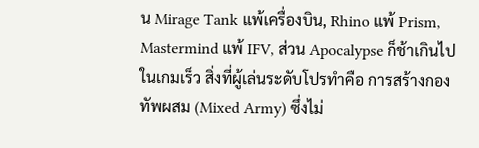น Mirage Tank แพ้เครื่องบิน, Rhino แพ้ Prism, Mastermind แพ้ IFV, ส่วน Apocalypse ก็ช้าเกินไปในเกมเร็ว สิ่งที่ผู้เล่นระดับโปรทำคือ การสร้างกองทัพผสม (Mixed Army) ซึ่งไม่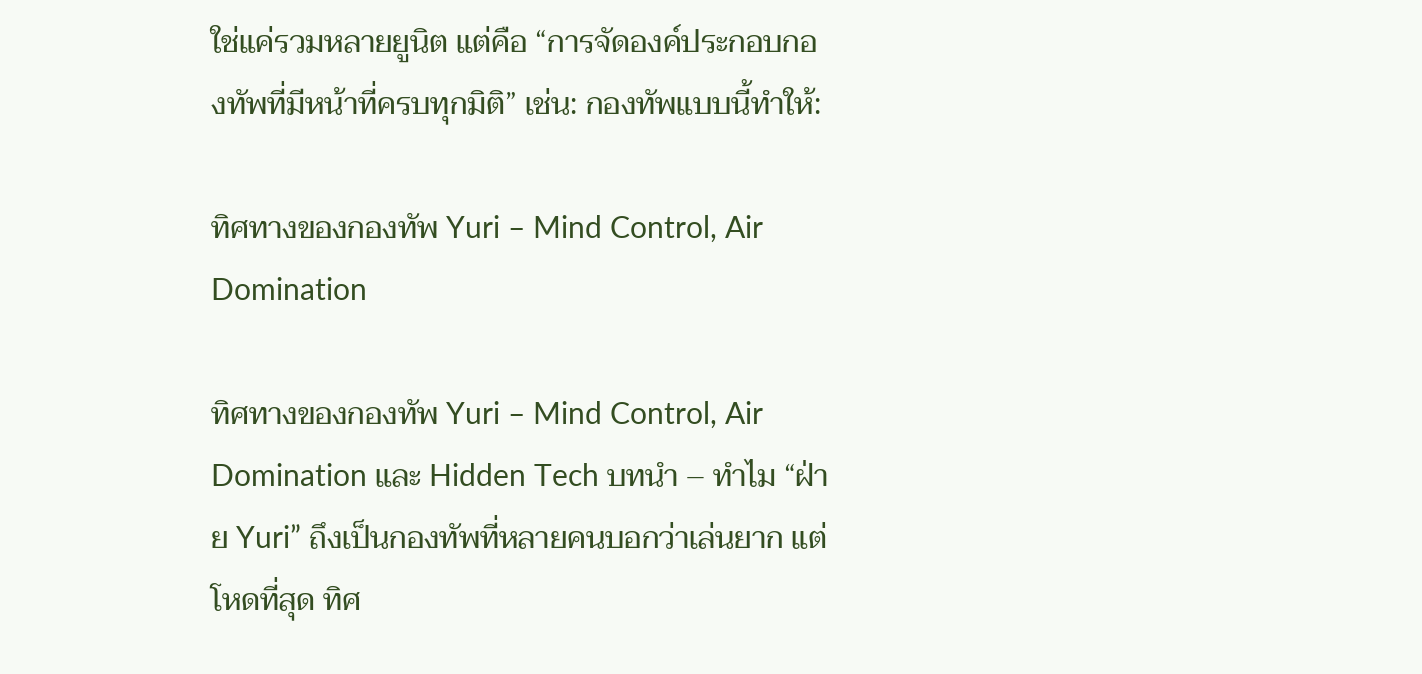ใช่แค่รวมหลายยูนิต แต่คือ “การจัดองค์ประกอบกองทัพที่มีหน้าที่ครบทุกมิติ” เช่น: กองทัพแบบนี้ทำให้:

ทิศทางของกองทัพ Yuri – Mind Control, Air Domination

ทิศทางของกองทัพ Yuri – Mind Control, Air Domination และ Hidden Tech บทนำ – ทำไม “ฝ่าย Yuri” ถึงเป็นกองทัพที่หลายคนบอกว่าเล่นยาก แต่โหดที่สุด ทิศ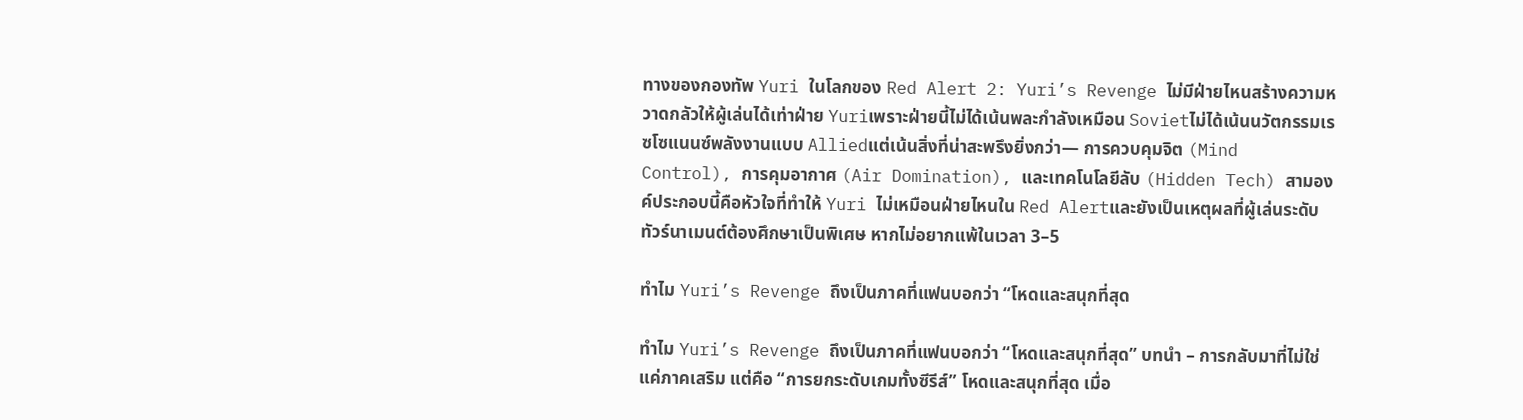ทางของกองทัพ Yuri ในโลกของ Red Alert 2: Yuri’s Revenge ไม่มีฝ่ายไหนสร้างความหวาดกลัวให้ผู้เล่นได้เท่าฝ่าย Yuriเพราะฝ่ายนี้ไม่ได้เน้นพละกำลังเหมือน Sovietไม่ได้เน้นนวัตกรรมเรซโซแนนซ์พลังงานแบบ Alliedแต่เน้นสิ่งที่น่าสะพรึงยิ่งกว่า— การควบคุมจิต (Mind Control), การคุมอากาศ (Air Domination), และเทคโนโลยีลับ (Hidden Tech) สามองค์ประกอบนี้คือหัวใจที่ทำให้ Yuri ไม่เหมือนฝ่ายไหนใน Red Alertและยังเป็นเหตุผลที่ผู้เล่นระดับทัวร์นาเมนต์ต้องศึกษาเป็นพิเศษ หากไม่อยากแพ้ในเวลา 3–5

ทำไม Yuri’s Revenge ถึงเป็นภาคที่แฟนบอกว่า “โหดและสนุกที่สุด

ทำไม Yuri’s Revenge ถึงเป็นภาคที่แฟนบอกว่า “โหดและสนุกที่สุด” บทนำ – การกลับมาที่ไม่ใช่แค่ภาคเสริม แต่คือ “การยกระดับเกมทั้งซีรีส์” โหดและสนุกที่สุด เมื่อ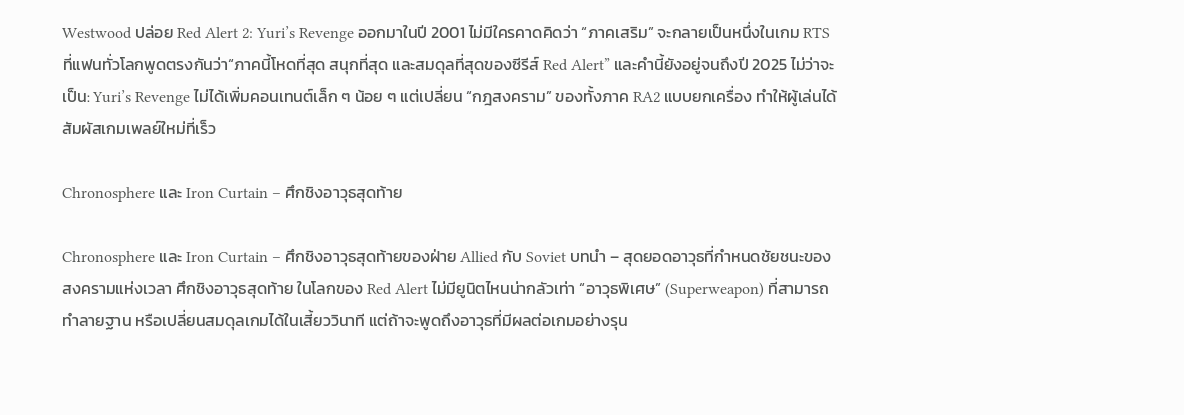Westwood ปล่อย Red Alert 2: Yuri’s Revenge ออกมาในปี 2001 ไม่มีใครคาดคิดว่า “ภาคเสริม” จะกลายเป็นหนึ่งในเกม RTS ที่แฟนทั่วโลกพูดตรงกันว่า“ภาคนี้โหดที่สุด สนุกที่สุด และสมดุลที่สุดของซีรีส์ Red Alert” และคำนี้ยังอยู่จนถึงปี 2025 ไม่ว่าจะเป็น: Yuri’s Revenge ไม่ได้เพิ่มคอนเทนต์เล็ก ๆ น้อย ๆ แต่เปลี่ยน “กฎสงคราม” ของทั้งภาค RA2 แบบยกเครื่อง ทำให้ผู้เล่นได้สัมผัสเกมเพลย์ใหม่ที่เร็ว

Chronosphere และ Iron Curtain – ศึกชิงอาวุธสุดท้าย

Chronosphere และ Iron Curtain – ศึกชิงอาวุธสุดท้ายของฝ่าย Allied กับ Soviet บทนำ – สุดยอดอาวุธที่กำหนดชัยชนะของสงครามแห่งเวลา ศึกชิงอาวุธสุดท้าย ในโลกของ Red Alert ไม่มียูนิตไหนน่ากลัวเท่า “อาวุธพิเศษ” (Superweapon) ที่สามารถทำลายฐาน หรือเปลี่ยนสมดุลเกมได้ในเสี้ยววินาที แต่ถ้าจะพูดถึงอาวุธที่มีผลต่อเกมอย่างรุน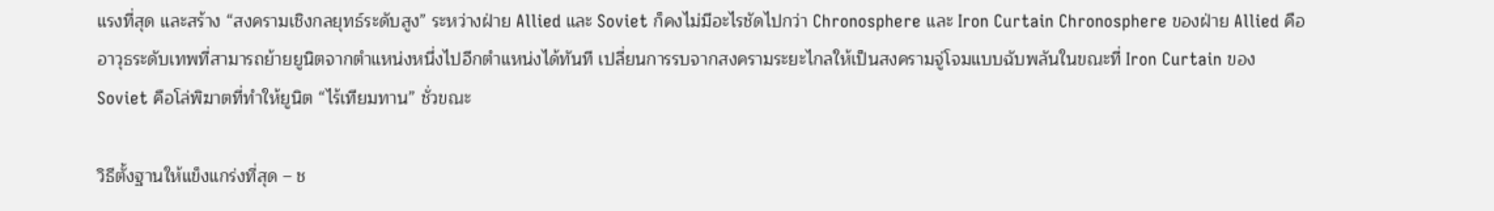แรงที่สุด และสร้าง “สงครามเชิงกลยุทธ์ระดับสูง” ระหว่างฝ่าย Allied และ Soviet ก็คงไม่มีอะไรชัดไปกว่า Chronosphere และ Iron Curtain Chronosphere ของฝ่าย Allied คืออาวุธระดับเทพที่สามารถย้ายยูนิตจากตำแหน่งหนึ่งไปอีกตำแหน่งได้ทันที เปลี่ยนการรบจากสงครามระยะไกลให้เป็นสงครามจู่โจมแบบฉับพลันในขณะที่ Iron Curtain ของ Soviet คือโล่พิฆาตที่ทำให้ยูนิต “ไร้เทียมทาน” ชั่วขณะ

วิธีตั้งฐานให้แข็งแกร่งที่สุด – ช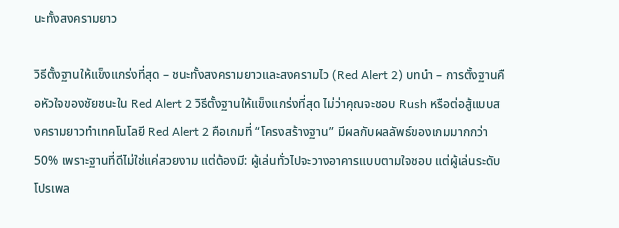นะทั้งสงครามยาว

วิธีตั้งฐานให้แข็งแกร่งที่สุด – ชนะทั้งสงครามยาวและสงครามไว (Red Alert 2) บทนำ – การตั้งฐานคือหัวใจของชัยชนะใน Red Alert 2 วิธีตั้งฐานให้แข็งแกร่งที่สุด ไม่ว่าคุณจะชอบ Rush หรือต่อสู้แบบสงครามยาวทำเทคโนโลยี Red Alert 2 คือเกมที่ “โครงสร้างฐาน” มีผลกับผลลัพธ์ของเกมมากกว่า 50% เพราะฐานที่ดีไม่ใช่แค่สวยงาม แต่ต้องมี: ผู้เล่นทั่วไปจะวางอาคารแบบตามใจชอบ แต่ผู้เล่นระดับโปรเพล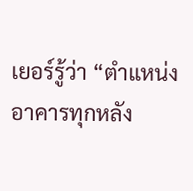เยอร์รู้ว่า “ตำแหน่งอาคารทุกหลัง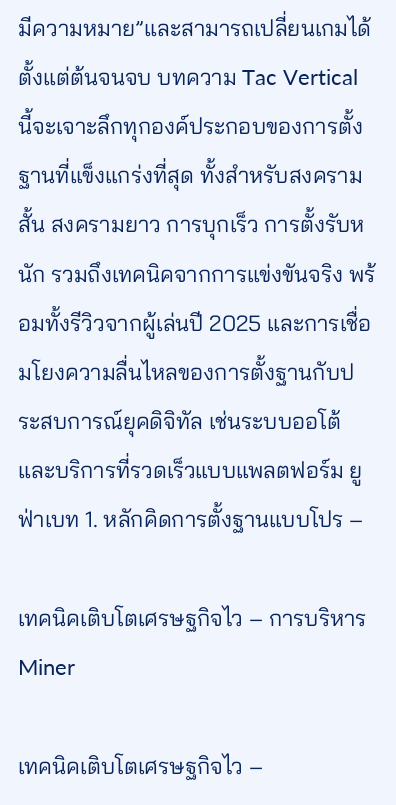มีความหมาย”และสามารถเปลี่ยนเกมได้ตั้งแต่ต้นจนจบ บทความ Tac Vertical นี้จะเจาะลึกทุกองค์ประกอบของการตั้งฐานที่แข็งแกร่งที่สุด ทั้งสำหรับสงครามสั้น สงครามยาว การบุกเร็ว การตั้งรับหนัก รวมถึงเทคนิคจากการแข่งขันจริง พร้อมทั้งรีวิวจากผู้เล่นปี 2025 และการเชื่อมโยงความลื่นไหลของการตั้งฐานกับประสบการณ์ยุคดิจิทัล เช่นระบบออโต้และบริการที่รวดเร็วแบบแพลตฟอร์ม ยูฟ่าเบท 1. หลักคิดการตั้งฐานแบบโปร –

เทคนิคเติบโตเศรษฐกิจไว – การบริหาร Miner

เทคนิคเติบโตเศรษฐกิจไว –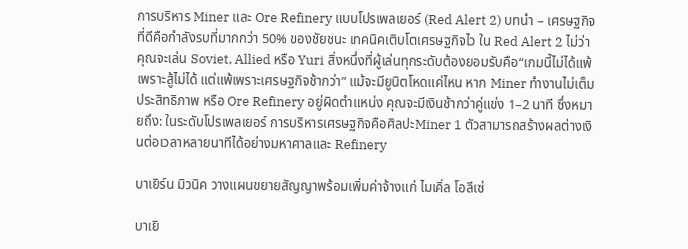การบริหาร Miner และ Ore Refinery แบบโปรเพลเยอร์ (Red Alert 2) บทนำ – เศรษฐกิจที่ดีคือกำลังรบที่มากกว่า 50% ของชัยชนะ เทคนิคเติบโตเศรษฐกิจไว ใน Red Alert 2 ไม่ว่าคุณจะเล่น Soviet, Allied หรือ Yuri สิ่งหนึ่งที่ผู้เล่นทุกระดับต้องยอมรับคือ“เกมนี้ไม่ได้แพ้เพราะสู้ไม่ได้ แต่แพ้เพราะเศรษฐกิจช้ากว่า” แม้จะมียูนิตโหดแค่ไหน หาก Miner ทำงานไม่เต็มประสิทธิภาพ หรือ Ore Refinery อยู่ผิดตำแหน่ง คุณจะมีเงินช้ากว่าคู่แข่ง 1–2 นาที ซึ่งหมายถึง: ในระดับโปรเพลเยอร์ การบริหารเศรษฐกิจคือศิลปะMiner 1 ตัวสามารถสร้างผลต่างเงินต่อเวลาหลายนาทีได้อย่างมหาศาลและ Refinery

บาเยิร์น มิวนิค วางแผนขยายสัญญาพร้อมเพิ่มค่าจ้างแก่ ไมเคิ่ล โอลีเซ่

บาเยิ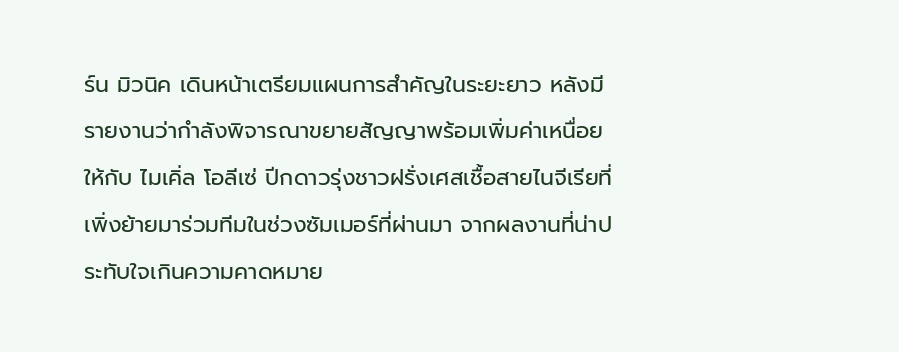ร์น มิวนิค เดินหน้าเตรียมแผนการสำคัญในระยะยาว หลังมีรายงานว่ากำลังพิจารณาขยายสัญญาพร้อมเพิ่มค่าเหนื่อยให้กับ ไมเคิ่ล โอลีเซ่ ปีกดาวรุ่งชาวฝรั่งเศสเชื้อสายไนจีเรียที่เพิ่งย้ายมาร่วมทีมในช่วงซัมเมอร์ที่ผ่านมา จากผลงานที่น่าประทับใจเกินความคาดหมาย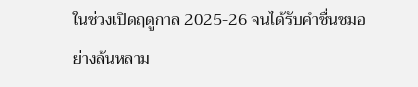ในช่วงเปิดฤดูกาล 2025-26 จนได้รับคำชื่นชมอย่างล้นหลาม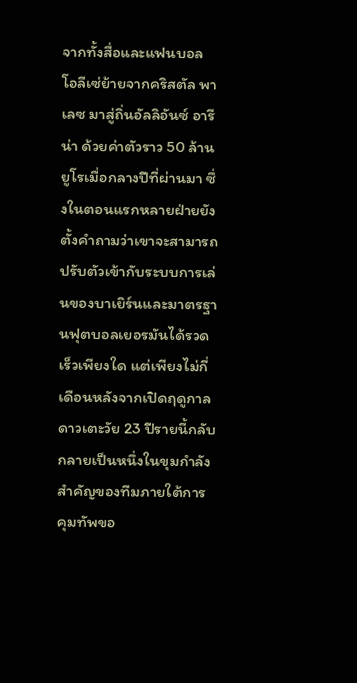จากทั้งสื่อและแฟนบอล โอลีเซ่ย้ายจากคริสตัล พาเลซ มาสู่ถิ่นอัลลิอันซ์ อารีน่า ด้วยค่าตัวราว 50 ล้านยูโรเมื่อกลางปีที่ผ่านมา ซึ่งในตอนแรกหลายฝ่ายยังตั้งคำถามว่าเขาจะสามารถปรับตัวเข้ากับระบบการเล่นของบาเยิร์นและมาตรฐานฟุตบอลเยอรมันได้รวดเร็วเพียงใด แต่เพียงไม่กี่เดือนหลังจากเปิดฤดูกาล ดาวเตะวัย 23 ปีรายนี้กลับกลายเป็นหนึ่งในขุมกำลังสำคัญของทีมภายใต้การคุมทัพขอ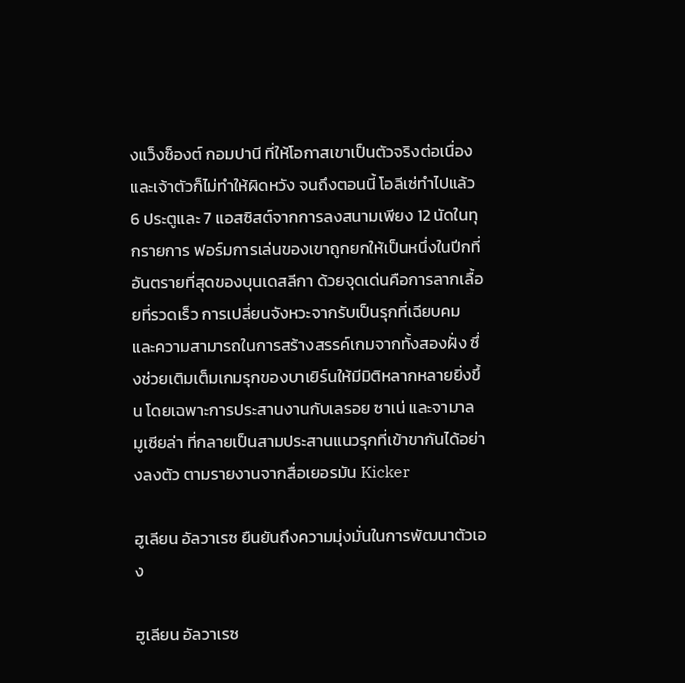งแว็งซ็องต์ กอมปานี ที่ให้โอกาสเขาเป็นตัวจริงต่อเนื่อง และเจ้าตัวก็ไม่ทำให้ผิดหวัง จนถึงตอนนี้ โอลีเซ่ทำไปแล้ว 6 ประตูและ 7 แอสซิสต์จากการลงสนามเพียง 12 นัดในทุกรายการ ฟอร์มการเล่นของเขาถูกยกให้เป็นหนึ่งในปีกที่อันตรายที่สุดของบุนเดสลีกา ด้วยจุดเด่นคือการลากเลื้อยที่รวดเร็ว การเปลี่ยนจังหวะจากรับเป็นรุกที่เฉียบคม และความสามารถในการสร้างสรรค์เกมจากทั้งสองฝั่ง ซึ่งช่วยเติมเต็มเกมรุกของบาเยิร์นให้มีมิติหลากหลายยิ่งขึ้น โดยเฉพาะการประสานงานกับเลรอย ซาเน่ และจามาล มูเซียล่า ที่กลายเป็นสามประสานแนวรุกที่เข้าขากันได้อย่างลงตัว ตามรายงานจากสื่อเยอรมัน Kicker

ฮูเลียน อัลวาเรซ ยืนยันถึงความมุ่งมั่นในการพัฒนาตัวเอง

ฮูเลียน อัลวาเรซ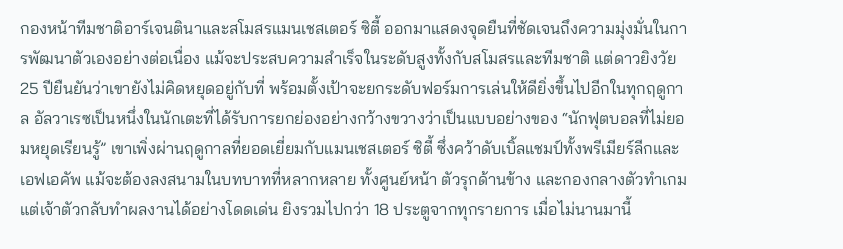กองหน้าทีมชาติอาร์เจนตินาและสโมสรแมนเชสเตอร์ ซิตี้ ออกมาแสดงจุดยืนที่ชัดเจนถึงความมุ่งมั่นในการพัฒนาตัวเองอย่างต่อเนื่อง แม้จะประสบความสำเร็จในระดับสูงทั้งกับสโมสรและทีมชาติ แต่ดาวยิงวัย 25 ปียืนยันว่าเขายังไม่คิดหยุดอยู่กับที่ พร้อมตั้งเป้าจะยกระดับฟอร์มการเล่นให้ดียิ่งขึ้นไปอีกในทุกฤดูกาล อัลวาเรซเป็นหนึ่งในนักเตะที่ได้รับการยกย่องอย่างกว้างขวางว่าเป็นแบบอย่างของ “นักฟุตบอลที่ไม่ยอมหยุดเรียนรู้” เขาเพิ่งผ่านฤดูกาลที่ยอดเยี่ยมกับแมนเชสเตอร์ ซิตี้ ซึ่งคว้าดับเบิ้ลแชมป์ทั้งพรีเมียร์ลีกและเอฟเอคัพ แม้จะต้องลงสนามในบทบาทที่หลากหลาย ทั้งศูนย์หน้า ตัวรุกด้านข้าง และกองกลางตัวทำเกม แต่เจ้าตัวกลับทำผลงานได้อย่างโดดเด่น ยิงรวมไปกว่า 18 ประตูจากทุกรายการ เมื่อไม่นานมานี้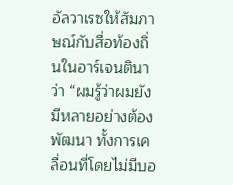อัลวาเรซให้สัมภาษณ์กับสื่อท้องถิ่นในอาร์เจนตินาว่า “ผมรู้ว่าผมยังมีหลายอย่างต้องพัฒนา ทั้งการเคลื่อนที่โดยไม่มีบอ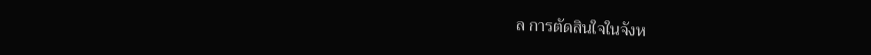ล การตัดสินใจในจังห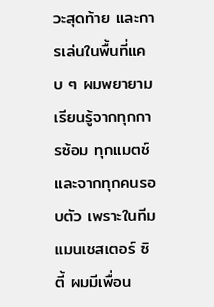วะสุดท้าย และการเล่นในพื้นที่แคบ ๆ ผมพยายามเรียนรู้จากทุกการซ้อม ทุกแมตช์ และจากทุกคนรอบตัว เพราะในทีมแมนเชสเตอร์ ซิตี้ ผมมีเพื่อน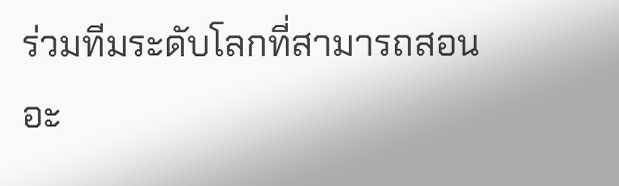ร่วมทีมระดับโลกที่สามารถสอนอะ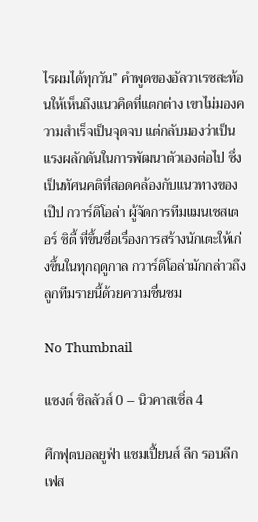ไรผมได้ทุกวัน” คำพูดของอัลวาเรซสะท้อนให้เห็นถึงแนวคิดที่แตกต่าง เขาไม่มองความสำเร็จเป็นจุดจบ แต่กลับมองว่าเป็นแรงผลักดันในการพัฒนาตัวเองต่อไป ซึ่งเป็นทัศนคติที่สอดคล้องกับแนวทางของเป๊ป กวาร์ดิโอล่า ผู้จัดการทีมแมนเชสเตอร์ ซิตี้ ที่ขึ้นชื่อเรื่องการสร้างนักเตะให้เก่งขึ้นในทุกฤดูกาล กวาร์ดิโอล่ามักกล่าวถึงลูกทีมรายนี้ด้วยความชื่นชม

No Thumbnail

แซงต์ ชิลลัวส์ 0 – นิวคาสเซิ่ล 4

ศึกฟุตบอลยูฟ่า แชมเปี้ยนส์ ลีก รอบลีกเฟส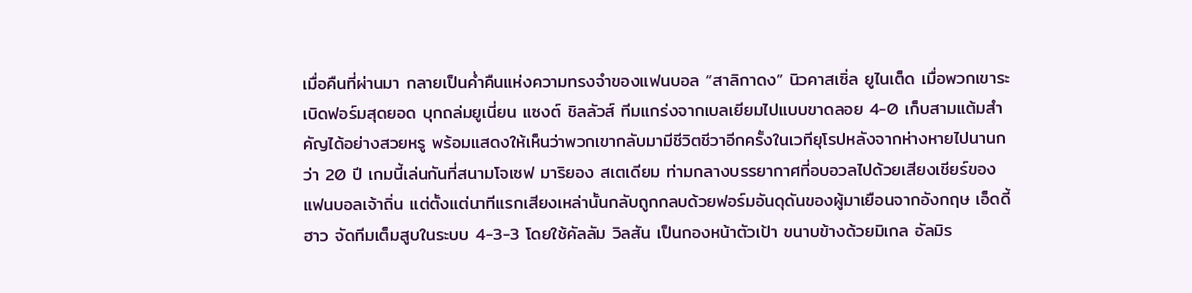เมื่อคืนที่ผ่านมา กลายเป็นค่ำคืนแห่งความทรงจำของแฟนบอล “สาลิกาดง” นิวคาสเซิ่ล ยูไนเต็ด เมื่อพวกเขาระเบิดฟอร์มสุดยอด บุกถล่มยูเนี่ยน แซงต์ ชิลลัวส์ ทีมแกร่งจากเบลเยียมไปแบบขาดลอย 4-0 เก็บสามแต้มสำคัญได้อย่างสวยหรู พร้อมแสดงให้เห็นว่าพวกเขากลับมามีชีวิตชีวาอีกครั้งในเวทียุโรปหลังจากห่างหายไปนานกว่า 20 ปี เกมนี้เล่นกันที่สนามโจเซฟ มาริยอง สเตเดียม ท่ามกลางบรรยากาศที่อบอวลไปด้วยเสียงเชียร์ของแฟนบอลเจ้าถิ่น แต่ตั้งแต่นาทีแรกเสียงเหล่านั้นกลับถูกกลบด้วยฟอร์มอันดุดันของผู้มาเยือนจากอังกฤษ เอ็ดดี้ ฮาว จัดทีมเต็มสูบในระบบ 4-3-3 โดยใช้คัลลัม วิลสัน เป็นกองหน้าตัวเป้า ขนาบข้างด้วยมิเกล อัลมิร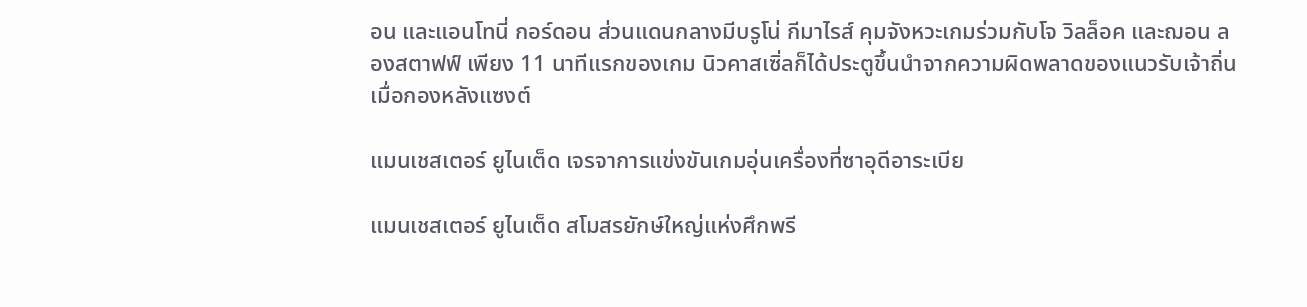อน และแอนโทนี่ กอร์ดอน ส่วนแดนกลางมีบรูโน่ กีมาไรส์ คุมจังหวะเกมร่วมกับโจ วิลล็อค และฌอน ลองสตาฟฟ์ เพียง 11 นาทีแรกของเกม นิวคาสเซิ่ลก็ได้ประตูขึ้นนำจากความผิดพลาดของแนวรับเจ้าถิ่น เมื่อกองหลังแซงต์

แมนเชสเตอร์ ยูไนเต็ด เจรจาการแข่งขันเกมอุ่นเครื่องที่ซาอุดีอาระเบีย

แมนเชสเตอร์ ยูไนเต็ด สโมสรยักษ์ใหญ่แห่งศึกพรี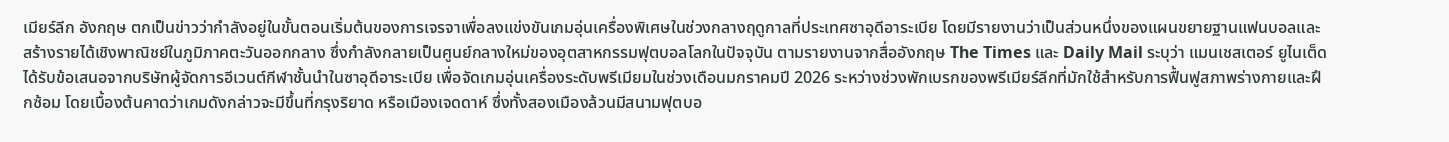เมียร์ลีก อังกฤษ ตกเป็นข่าวว่ากำลังอยู่ในขั้นตอนเริ่มต้นของการเจรจาเพื่อลงแข่งขันเกมอุ่นเครื่องพิเศษในช่วงกลางฤดูกาลที่ประเทศซาอุดีอาระเบีย โดยมีรายงานว่าเป็นส่วนหนึ่งของแผนขยายฐานแฟนบอลและสร้างรายได้เชิงพาณิชย์ในภูมิภาคตะวันออกกลาง ซึ่งกำลังกลายเป็นศูนย์กลางใหม่ของอุตสาหกรรมฟุตบอลโลกในปัจจุบัน ตามรายงานจากสื่ออังกฤษ The Times และ Daily Mail ระบุว่า แมนเชสเตอร์ ยูไนเต็ดได้รับข้อเสนอจากบริษัทผู้จัดการอีเวนต์กีฬาชั้นนำในซาอุดีอาระเบีย เพื่อจัดเกมอุ่นเครื่องระดับพรีเมียมในช่วงเดือนมกราคมปี 2026 ระหว่างช่วงพักเบรกของพรีเมียร์ลีกที่มักใช้สำหรับการฟื้นฟูสภาพร่างกายและฝึกซ้อม โดยเบื้องต้นคาดว่าเกมดังกล่าวจะมีขึ้นที่กรุงริยาด หรือเมืองเจดดาห์ ซึ่งทั้งสองเมืองล้วนมีสนามฟุตบอ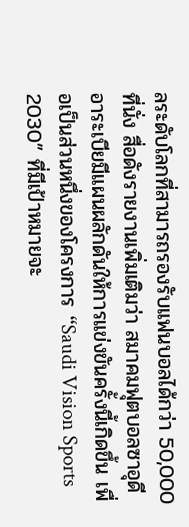ลระดับโลกที่สามารถรองรับแฟนบอลได้กว่า 50,000 ที่นั่ง สื่อดังรายงานเพิ่มเติมว่า สมาคมฟุตบอลซาอุดีอาระเบียมีแผนผลักดันให้การแข่งขันครั้งนี้เกิดขึ้น เพื่อเป็นส่วนหนึ่งของโครงการ “Saudi Vision Sports 2030” ที่มีเป้าหมายจะ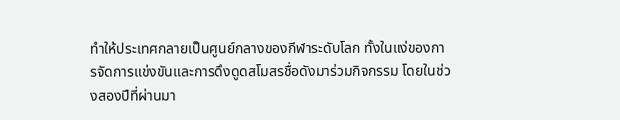ทำให้ประเทศกลายเป็นศูนย์กลางของกีฬาระดับโลก ทั้งในแง่ของการจัดการแข่งขันและการดึงดูดสโมสรชื่อดังมาร่วมกิจกรรม โดยในช่วงสองปีที่ผ่านมา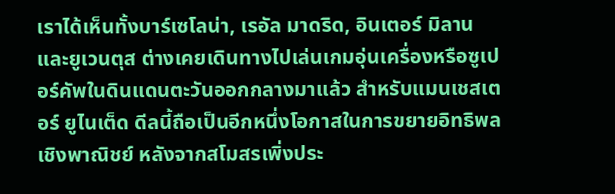เราได้เห็นทั้งบาร์เซโลน่า, เรอัล มาดริด, อินเตอร์ มิลาน และยูเวนตุส ต่างเคยเดินทางไปเล่นเกมอุ่นเครื่องหรือซูเปอร์คัพในดินแดนตะวันออกกลางมาแล้ว สำหรับแมนเชสเตอร์ ยูไนเต็ด ดีลนี้ถือเป็นอีกหนึ่งโอกาสในการขยายอิทธิพลเชิงพาณิชย์ หลังจากสโมสรเพิ่งประ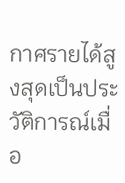กาศรายได้สูงสุดเป็นประวัติการณ์เมื่อ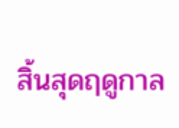สิ้นสุดฤดูกาล